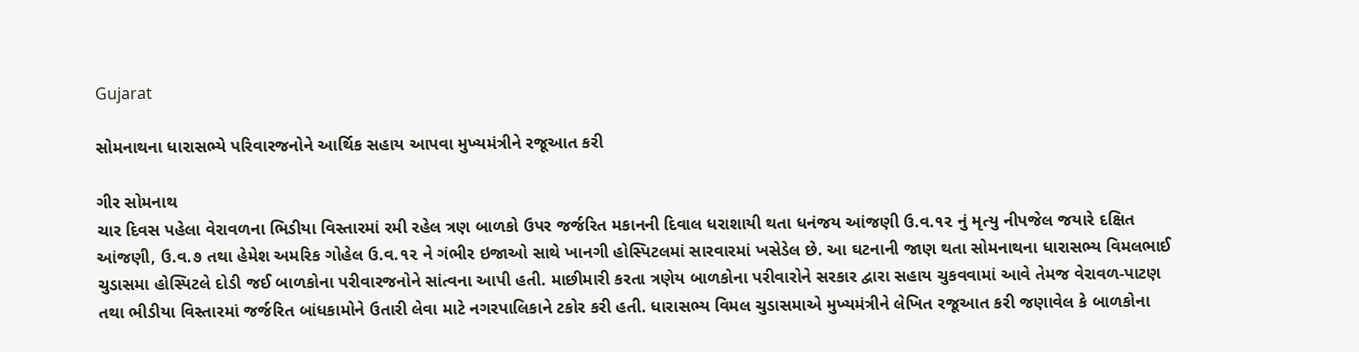Gujarat

સોમનાથના ધારાસભ્યે પરિવારજનોને આર્થિક સહાય આપવા મુખ્યમંત્રીને રજૂઆત કરી

ગીર સોમનાથ
ચાર દિવસ પહેલા વેરાવળના ભિડીયા વિસ્તારમાં રમી રહેલ ત્રણ બાળકો ઉપર જર્જરિત મકાનની દિવાલ ધરાશાયી થતા ધનંજય આંજણી ઉ.વ.૧૨ નું મૃત્યુ નીપજેલ જયારે દક્ષિત આંજણી, ઉ.વ.૭ તથા હેમેશ અમરિક ગોહેલ ઉ.વ.૧૨ ને ગંભીર ઇજાઓ સાથે ખાનગી હોસ્પિટલમાં સારવારમાં ખસેડેલ છે. આ ઘટનાની જાણ થતા સોમનાથના ધારાસભ્ય વિમલભાઈ ચુડાસમા હોસ્પિટલે દોડી જઈ બાળકોના પરીવારજનોને સાંત્વના આપી હતી. માછીમારી કરતા ત્રણેય બાળકોના પરીવારોને સરકાર દ્વારા સહાય ચુકવવામાં આવે તેમજ વેરાવળ-પાટણ તથા ભીડીયા વિસ્તારમાં જર્જરિત બાંધકામોને ઉતારી લેવા માટે નગરપાલિકાને ટકોર કરી હતી. ધારાસભ્ય વિમલ ચુડાસમાએ મુખ્યમંત્રીને લેખિત રજૂઆત કરી જણાવેલ કે બાળકોના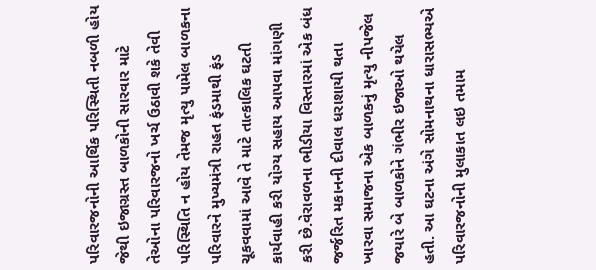પરિવારજનોની આર્થિક પરિસ્થિતી નબળી હોય જેથી ઇજાગ્રસ્ત બાળકોની સારવાર માટે તેઓના પરિવારજનો ખર્ચ ઉઠાવી શકે તેવી પરિસ્થિતિ ન હોય તેમજ મૃત્યુ પામેલ બાળકના પરિવારને મુખ્યમંત્રી રાહત ફંડમાથી ફંડ ચૂકવવામાં આવે તે માટે તાત્કાલિક ઘટતી કાર્યવાહી કરી યોગ્ય સહાય આપવા માંગણી કરી છે.વેરાવળના ભીડીયા વિસ્તારમાં એક બંધ જર્જરિત મકાનની દીવાલ ધરાશાયી થતા ખારવા સમાજના એક બાળકનું મૃત્યુ નીપજેલ જયારે બે બાળકોને ગંભીર ઇજાઓ થયેલ હતી. આ ઘટના અંગે સોમનાથના ધારાસભ્યએ પરિવારજનોની મુલાકાત લઇ તમામ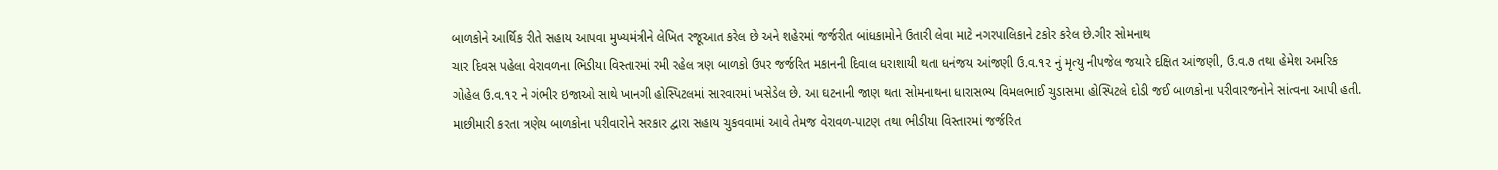બાળકોને આર્થિક રીતે સહાય આપવા મુખ્યમંત્રીને લેખિત રજૂઆત કરેલ છે અને શહેરમાં જર્જરીત બાંધકામોને ઉતારી લેવા માટે નગરપાલિકાને ટકોર કરેલ છે.ગીર સોમનાથ
ચાર દિવસ પહેલા વેરાવળના ભિડીયા વિસ્તારમાં રમી રહેલ ત્રણ બાળકો ઉપર જર્જરિત મકાનની દિવાલ ધરાશાયી થતા ધનંજય આંજણી ઉ.વ.૧૨ નું મૃત્યુ નીપજેલ જયારે દક્ષિત આંજણી, ઉ.વ.૭ તથા હેમેશ અમરિક ગોહેલ ઉ.વ.૧૨ ને ગંભીર ઇજાઓ સાથે ખાનગી હોસ્પિટલમાં સારવારમાં ખસેડેલ છે. આ ઘટનાની જાણ થતા સોમનાથના ધારાસભ્ય વિમલભાઈ ચુડાસમા હોસ્પિટલે દોડી જઈ બાળકોના પરીવારજનોને સાંત્વના આપી હતી. માછીમારી કરતા ત્રણેય બાળકોના પરીવારોને સરકાર દ્વારા સહાય ચુકવવામાં આવે તેમજ વેરાવળ-પાટણ તથા ભીડીયા વિસ્તારમાં જર્જરિત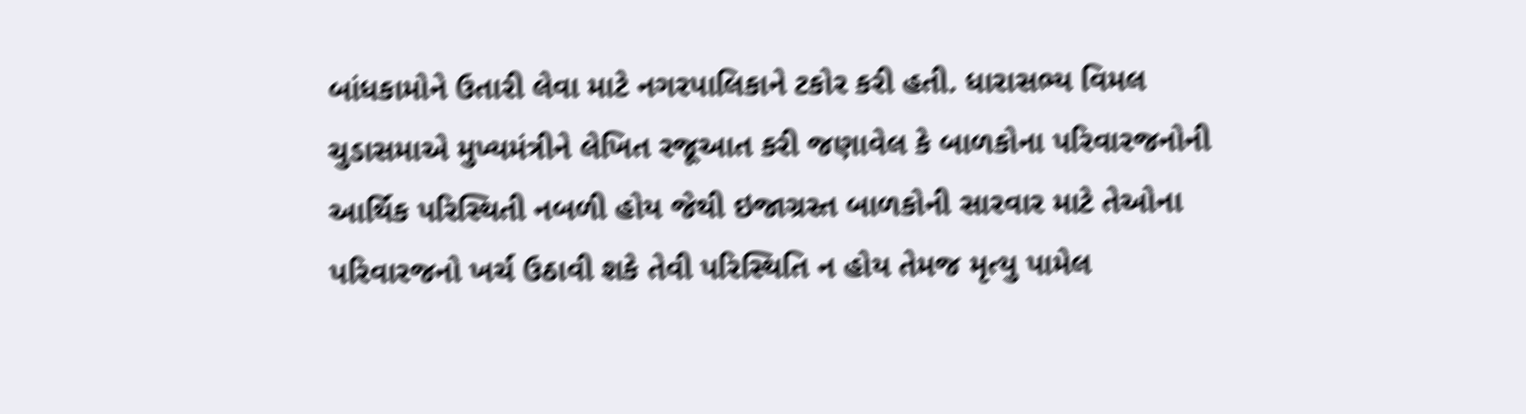બાંધકામોને ઉતારી લેવા માટે નગરપાલિકાને ટકોર કરી હતી. ધારાસભ્ય વિમલ ચુડાસમાએ મુખ્યમંત્રીને લેખિત રજૂઆત કરી જણાવેલ કે બાળકોના પરિવારજનોની આર્થિક પરિસ્થિતી નબળી હોય જેથી ઇજાગ્રસ્ત બાળકોની સારવાર માટે તેઓના પરિવારજનો ખર્ચ ઉઠાવી શકે તેવી પરિસ્થિતિ ન હોય તેમજ મૃત્યુ પામેલ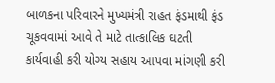બાળકના પરિવારને મુખ્યમંત્રી રાહત ફંડમાથી ફંડ ચૂકવવામાં આવે તે માટે તાત્કાલિક ઘટતી કાર્યવાહી કરી યોગ્ય સહાય આપવા માંગણી કરી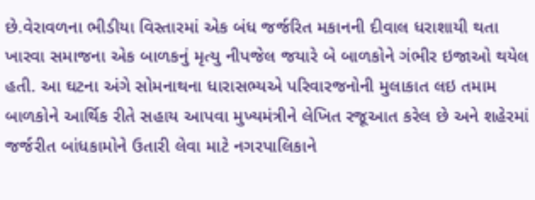છે.વેરાવળના ભીડીયા વિસ્તારમાં એક બંધ જર્જરિત મકાનની દીવાલ ધરાશાયી થતા ખારવા સમાજના એક બાળકનું મૃત્યુ નીપજેલ જયારે બે બાળકોને ગંભીર ઇજાઓ થયેલ હતી. આ ઘટના અંગે સોમનાથના ધારાસભ્યએ પરિવારજનોની મુલાકાત લઇ તમામ બાળકોને આર્થિક રીતે સહાય આપવા મુખ્યમંત્રીને લેખિત રજૂઆત કરેલ છે અને શહેરમાં જર્જરીત બાંધકામોને ઉતારી લેવા માટે નગરપાલિકાને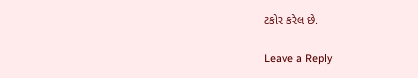ટકોર કરેલ છે.

Leave a Reply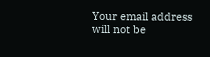Your email address will not be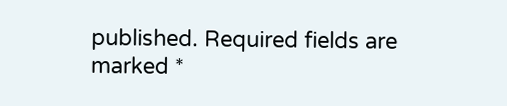published. Required fields are marked *